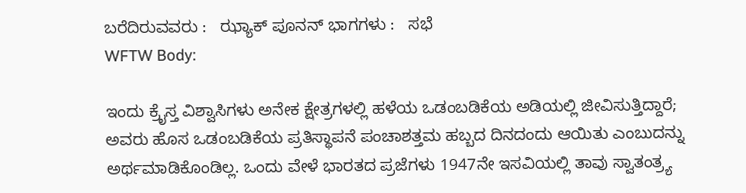ಬರೆದಿರುವವರು :   ಝ್ಯಾಕ್ ಪೂನನ್ ಭಾಗಗಳು :   ಸಭೆ
WFTW Body:

ಇಂದು ಕ್ರೈಸ್ತ ವಿಶ್ವಾಸಿಗಳು ಅನೇಕ ಕ್ಷೇತ್ರಗಳಲ್ಲಿ ಹಳೆಯ ಒಡಂಬಡಿಕೆಯ ಅಡಿಯಲ್ಲಿ ಜೀವಿಸುತ್ತಿದ್ದಾರೆ; ಅವರು ಹೊಸ ಒಡಂಬಡಿಕೆಯ ಪ್ರತಿಸ್ಥಾಪನೆ ಪಂಚಾಶತ್ತಮ ಹಬ್ಬದ ದಿನದಂದು ಆಯಿತು ಎಂಬುದನ್ನು ಅರ್ಥಮಾಡಿಕೊಂಡಿಲ್ಲ. ಒಂದು ವೇಳೆ ಭಾರತದ ಪ್ರಜೆಗಳು 1947ನೇ ಇಸವಿಯಲ್ಲಿ ತಾವು ಸ್ವಾತಂತ್ರ್ಯ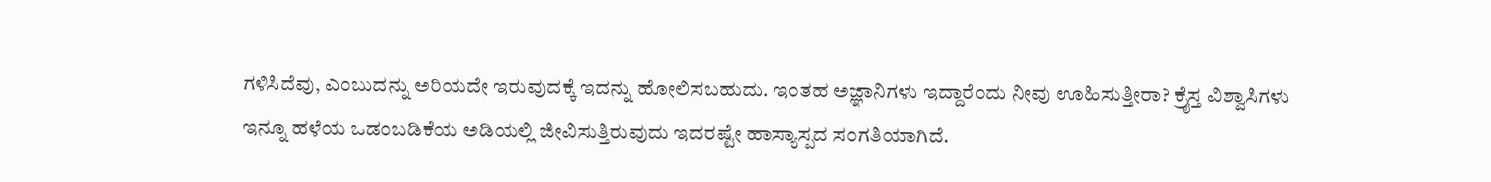ಗಳಿಸಿದೆವು, ಎಂಬುದನ್ನು ಅರಿಯದೇ ಇರುವುದಕ್ಕೆ ಇದನ್ನು ಹೋಲಿಸಬಹುದು. ಇಂತಹ ಅಜ್ಞಾನಿಗಳು ಇದ್ದಾರೆಂದು ನೀವು ಊಹಿಸುತ್ತೀರಾ? ಕ್ರೈಸ್ತ ವಿಶ್ವಾಸಿಗಳು ಇನ್ನೂ ಹಳೆಯ ಒಡಂಬಡಿಕೆಯ ಅಡಿಯಲ್ಲಿ ಜೀವಿಸುತ್ತಿರುವುದು ಇದರಷ್ಟೇ ಹಾಸ್ಯಾಸ್ಪದ ಸಂಗತಿಯಾಗಿದೆ.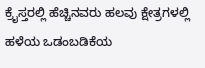ಕ್ರೈಸ್ತರಲ್ಲಿ ಹೆಚ್ಚಿನವರು ಹಲವು ಕ್ಷೇತ್ರಗಳಲ್ಲಿ ಹಳೆಯ ಒಡಂಬಡಿಕೆಯ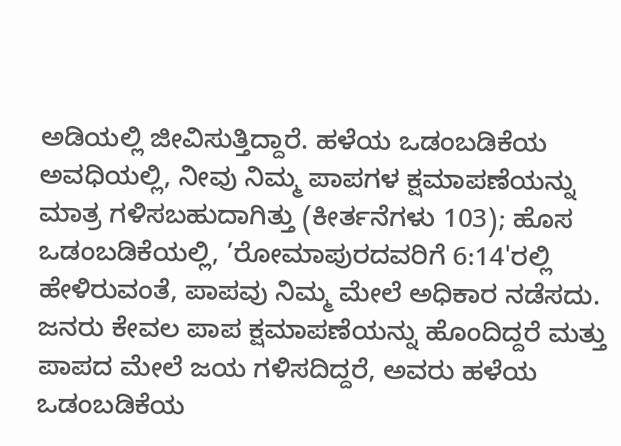ಅಡಿಯಲ್ಲಿ ಜೀವಿಸುತ್ತಿದ್ದಾರೆ. ಹಳೆಯ ಒಡಂಬಡಿಕೆಯ ಅವಧಿಯಲ್ಲಿ, ನೀವು ನಿಮ್ಮ ಪಾಪಗಳ ಕ್ಷಮಾಪಣೆಯನ್ನು ಮಾತ್ರ ಗಳಿಸಬಹುದಾಗಿತ್ತು (ಕೀರ್ತನೆಗಳು 103); ಹೊಸ ಒಡಂಬಡಿಕೆಯಲ್ಲಿ, ’ರೋಮಾಪುರದವರಿಗೆ 6:14'ರಲ್ಲಿ ಹೇಳಿರುವಂತೆ, ಪಾಪವು ನಿಮ್ಮ ಮೇಲೆ ಅಧಿಕಾರ ನಡೆಸದು. ಜನರು ಕೇವಲ ಪಾಪ ಕ್ಷಮಾಪಣೆಯನ್ನು ಹೊಂದಿದ್ದರೆ ಮತ್ತು ಪಾಪದ ಮೇಲೆ ಜಯ ಗಳಿಸದಿದ್ದರೆ, ಅವರು ಹಳೆಯ ಒಡಂಬಡಿಕೆಯ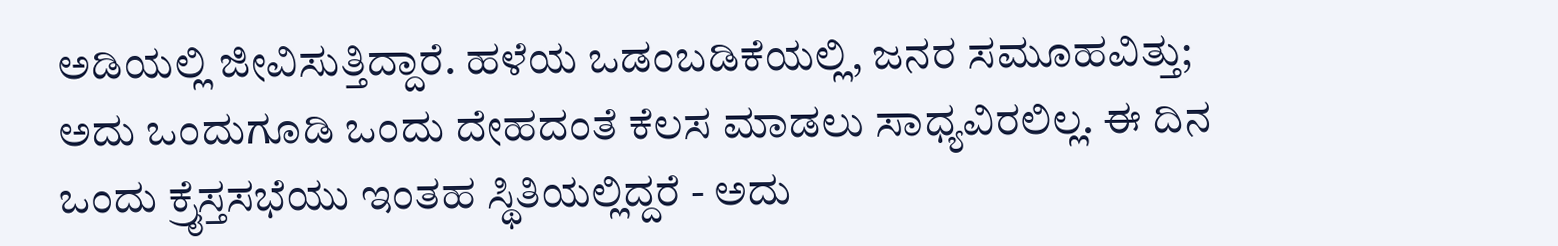ಅಡಿಯಲ್ಲಿ ಜೀವಿಸುತ್ತಿದ್ದಾರೆ. ಹಳೆಯ ಒಡಂಬಡಿಕೆಯಲ್ಲಿ, ಜನರ ಸಮೂಹವಿತ್ತು; ಅದು ಒಂದುಗೂಡಿ ಒಂದು ದೇಹದಂತೆ ಕೆಲಸ ಮಾಡಲು ಸಾಧ್ಯವಿರಲಿಲ್ಲ. ಈ ದಿನ ಒಂದು ಕ್ರೈಸ್ತಸಭೆಯು ಇಂತಹ ಸ್ಥಿತಿಯಲ್ಲಿದ್ದರೆ - ಅದು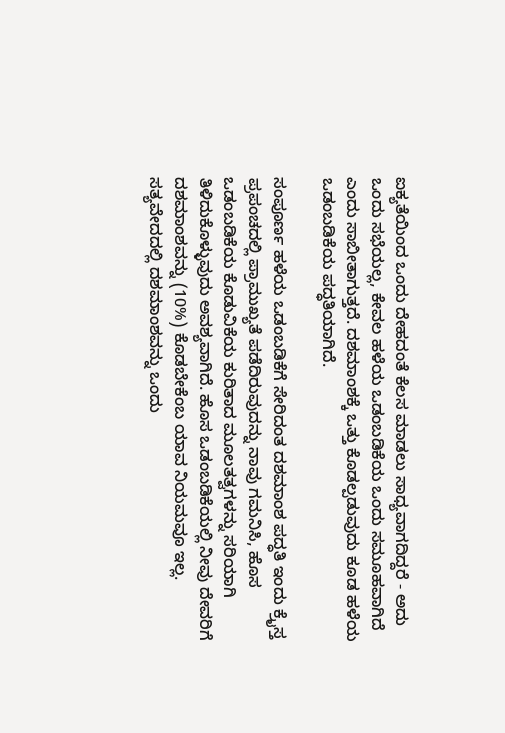ಐಕ್ಯತೆಯಿಂದ ಒಂದು ದೇಹದಂತೆ ಕೆಲಸ ಮಾಡಲು ಸಾಧ್ಯವಾಗದಿದ್ದರೆ - ಅದು ಒಂದು ಸಭೆಯಲ್ಲ, ಕೇವಲ ಹಳೆಯ ಒಡಂಬಡಿಕೆಯ ಒಂದು ಸಮೂಹವಾಗಿದೆ ಎಂದು ಸಾಬೀತಾಗುತ್ತದೆ. ದಶಮಾಂಶಕ್ಕೆ ಒತ್ತು ಕೊಡಲ್ಪಡುವುದು ಕೂಡ ಹಳೆಯ ಒಡಂಬಡಿಕೆಯ ಪದ್ಧತಿಯಾಗಿದೆ.

ಸಂಪೂರ್ಣ ಹಳೆಯ ಒಡಂಬಡಿಕೆಗೆ ಸೇರಿದಂತ ದಶಮಾಂಶ ಪದ್ಧತಿ ಇಂದು ಕ್ರೈಸ್ತ ಪ್ರಪಂಚದಲ್ಲಿ ಪ್ರಾಮುಖ್ಯತೆ ಪಡೆದಿರುವುದನ್ನು ನಾವು ಗಮನಿಸಿ, ಹೊಸ ಒಡಂಬಡಿಕೆಯ ಕೊಡುವಿಕೆಯ ಕುರಿತಾದ ಮೂಲತತ್ವಗಳನ್ನು ಸರಿಯಾಗಿ ತಿಳಿದುಕೊಳ್ಳುವುದು ಅವಶ್ಯವಾಗಿದೆ. ಹೊಸ ಒಡಂಬಡಿಕೆಯಲ್ಲಿ ನೀವು ದೇವರಿಗೆ ದಶಮಾಂಶವನ್ನು (10%) ಕೊಡಬೇಕೆಂಬ ಯಾವ ನಿಯಮವೂ ಇಲ್ಲ. ಸತ್ಯವೇದದಲ್ಲಿ ದಶಮಾಂಶವನ್ನು ಒಂದು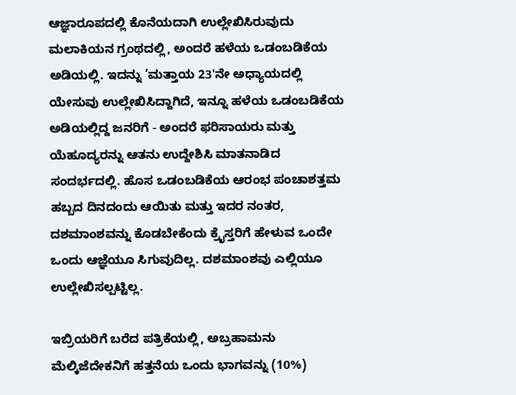ಆಜ್ಞಾರೂಪದಲ್ಲಿ ಕೊನೆಯದಾಗಿ ಉಲ್ಲೇಖಿಸಿರುವುದು ಮಲಾಕಿಯನ ಗ್ರಂಥದಲ್ಲಿ, ಅಂದರೆ ಹಳೆಯ ಒಡಂಬಡಿಕೆಯ ಅಡಿಯಲ್ಲಿ. ಇದನ್ನು ’ಮತ್ತಾಯ 23'ನೇ ಅಧ್ಯಾಯದಲ್ಲಿ ಯೇಸುವು ಉಲ್ಲೇಖಿಸಿದ್ದಾಗಿದೆ, ಇನ್ನೂ ಹಳೆಯ ಒಡಂಬಡಿಕೆಯ ಅಡಿಯಲ್ಲಿದ್ದ ಜನರಿಗೆ - ಅಂದರೆ ಫರಿಸಾಯರು ಮತ್ತು ಯೆಹೂದ್ಯರನ್ನು ಆತನು ಉದ್ದೇಶಿಸಿ ಮಾತನಾಡಿದ ಸಂದರ್ಭದಲ್ಲಿ. ಹೊಸ ಒಡಂಬಡಿಕೆಯ ಆರಂಭ ಪಂಚಾಶತ್ತಮ ಹಬ್ಬದ ದಿನದಂದು ಆಯಿತು ಮತ್ತು ಇದರ ನಂತರ, ದಶಮಾಂಶವನ್ನು ಕೊಡಬೇಕೆಂದು ಕ್ರೈಸ್ತರಿಗೆ ಹೇಳುವ ಒಂದೇ ಒಂದು ಆಜ್ಞೆಯೂ ಸಿಗುವುದಿಲ್ಲ. ದಶಮಾಂಶವು ಎಲ್ಲಿಯೂ ಉಲ್ಲೇಖಿಸಲ್ಪಟ್ಟಿಲ್ಲ.

ಇಬ್ರಿಯರಿಗೆ ಬರೆದ ಪತ್ರಿಕೆಯಲ್ಲಿ, ಅಬ್ರಹಾಮನು ಮೆಲ್ಕಿಜೆದೇಕನಿಗೆ ಹತ್ತನೆಯ ಒಂದು ಭಾಗವನ್ನು (10%)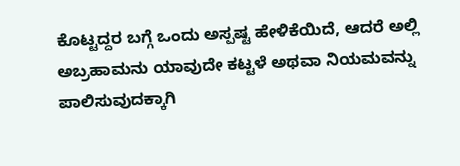ಕೊಟ್ಟದ್ದರ ಬಗ್ಗೆ ಒಂದು ಅಸ್ಪಷ್ಟ ಹೇಳಿಕೆಯಿದೆ, ಆದರೆ ಅಲ್ಲಿ ಅಬ್ರಹಾಮನು ಯಾವುದೇ ಕಟ್ಟಳೆ ಅಥವಾ ನಿಯಮವನ್ನು ಪಾಲಿಸುವುದಕ್ಕಾಗಿ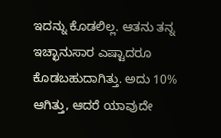ಇದನ್ನು ಕೊಡಲಿಲ್ಲ. ಆತನು ತನ್ನ ಇಚ್ಛಾನುಸಾರ ಎಷ್ಟಾದರೂ ಕೊಡಬಹುದಾಗಿತ್ತು. ಅದು 10% ಆಗಿತ್ತು, ಆದರೆ ಯಾವುದೇ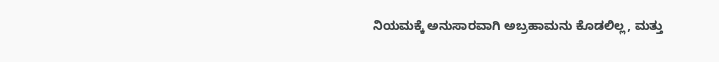ನಿಯಮಕ್ಕೆ ಅನುಸಾರವಾಗಿ ಅಬ್ರಹಾಮನು ಕೊಡಲಿಲ್ಲ, ಮತ್ತು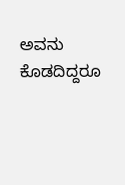ಅವನು ಕೊಡದಿದ್ದರೂ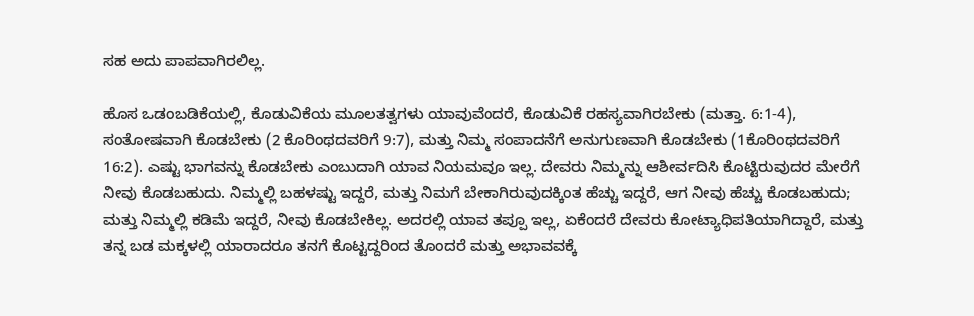ಸಹ ಅದು ಪಾಪವಾಗಿರಲಿಲ್ಲ.

ಹೊಸ ಒಡಂಬಡಿಕೆಯಲ್ಲಿ, ಕೊಡುವಿಕೆಯ ಮೂಲತತ್ವಗಳು ಯಾವುವೆಂದರೆ, ಕೊಡುವಿಕೆ ರಹಸ್ಯವಾಗಿರಬೇಕು (ಮತ್ತಾ. 6:1-4), ಸಂತೋಷವಾಗಿ ಕೊಡಬೇಕು (2 ಕೊರಿಂಥದವರಿಗೆ 9:7), ಮತ್ತು ನಿಮ್ಮ ಸಂಪಾದನೆಗೆ ಅನುಗುಣವಾಗಿ ಕೊಡಬೇಕು (1ಕೊರಿಂಥದವರಿಗೆ 16:2). ಎಷ್ಟು ಭಾಗವನ್ನು ಕೊಡಬೇಕು ಎಂಬುದಾಗಿ ಯಾವ ನಿಯಮವೂ ಇಲ್ಲ. ದೇವರು ನಿಮ್ಮನ್ನು ಆಶೀರ್ವದಿಸಿ ಕೊಟ್ಟಿರುವುದರ ಮೇರೆಗೆ ನೀವು ಕೊಡಬಹುದು. ನಿಮ್ಮಲ್ಲಿ ಬಹಳಷ್ಟು ಇದ್ದರೆ, ಮತ್ತು ನಿಮಗೆ ಬೇಕಾಗಿರುವುದಕ್ಕಿಂತ ಹೆಚ್ಚು ಇದ್ದರೆ, ಆಗ ನೀವು ಹೆಚ್ಚು ಕೊಡಬಹುದು; ಮತ್ತು ನಿಮ್ಮಲ್ಲಿ ಕಡಿಮೆ ಇದ್ದರೆ, ನೀವು ಕೊಡಬೇಕಿಲ್ಲ. ಅದರಲ್ಲಿ ಯಾವ ತಪ್ಪೂ ಇಲ್ಲ, ಏಕೆಂದರೆ ದೇವರು ಕೋಟ್ಯಾಧಿಪತಿಯಾಗಿದ್ದಾರೆ, ಮತ್ತು ತನ್ನ ಬಡ ಮಕ್ಕಳಲ್ಲಿ ಯಾರಾದರೂ ತನಗೆ ಕೊಟ್ಟದ್ದರಿಂದ ತೊಂದರೆ ಮತ್ತು ಅಭಾವವಕ್ಕೆ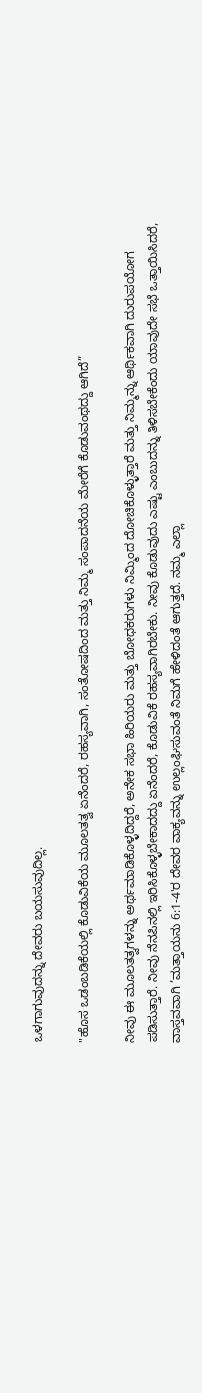ಒಳಗಾಗುವುದನ್ನು ದೇವರು ಬಯಸುವುದಿಲ್ಲ.

"ಹೊಸ ಒಡಂಬಡಿಕೆಯಲ್ಲಿ ಕೊಡುವಿಕೆಯ ಮೂಲತತ್ವ ಏನೆಂದರೆ, ರಹಸ್ಯವಾಗಿ, ಸಂತೋಷದಿಂದ ಮತ್ತು ನಿಮ್ಮ ಸಂಪಾದನೆಯ ಮೇರೆಗೆ ಕೊಡುವಂಥದ್ದು ಆಗಿದೆ”

ನೀವು ಈ ಮೂಲತತ್ವಗಳನ್ನು ಅರ್ಥಮಾಡಿಕೊಳ್ಳದಿದ್ದರೆ, ಅನೇಕ ಸಭಾ ಹಿರಿಯರು ಮತ್ತು ಬೋಧಕರುಗಳು ನಿಮ್ಮಿಂದ ದೋಚಿಕೊಳ್ಳುತ್ತಾರೆ ಮತ್ತು ನಿಮ್ಮನ್ನು ಆರ್ಥಿಕವಾಗಿ ದುರುಪಯೋಗ ಪಡಿಸುತ್ತಾರೆ. ನೀವು ನೆನಪಿನಲ್ಲಿ ಇರಿಸಿಕೊಳ್ಳಬೇಕಾದದ್ದು ಏನೆಂದರೆ, ಕೊಡುವಿಕೆ ರಹಸ್ಯವಾಗಿರಬೇಕು. ನೀವು ಕೊಡುವುದು ಎಷ್ಟು ಎಂಬುದನ್ನು ತಿಳಿಸಬೇಕೆಂದು ಯಾವುದೇ ಸಭೆ ಒತ್ತಾಯಿಸಿದರೆ, ವಾಸ್ತವವಾಗಿ ’ಮತ್ತಾಯನು 6:1-4'ರ ದೇವರ ವಾಕ್ಯವನ್ನು ಉಲ್ಲಂಘಿಸುವಂತೆ ನಿಮಗೆ ಹೇಳಿದಂತೆ ಆಗುತ್ತದೆ. ನಮ್ಮ ಎಲ್ಲಾ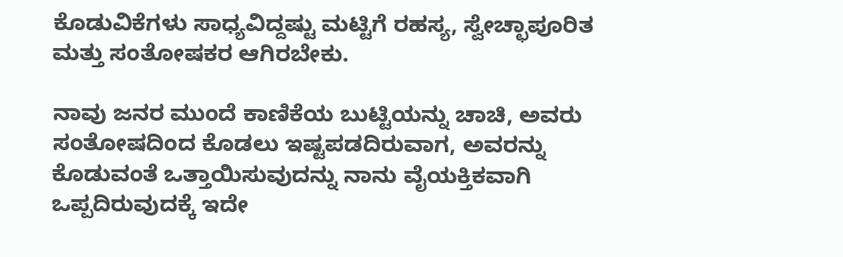ಕೊಡುವಿಕೆಗಳು ಸಾಧ್ಯವಿದ್ದಷ್ಟು ಮಟ್ಟಿಗೆ ರಹಸ್ಯ, ಸ್ವೇಚ್ಛಾಪೂರಿತ ಮತ್ತು ಸಂತೋಷಕರ ಆಗಿರಬೇಕು.

ನಾವು ಜನರ ಮುಂದೆ ಕಾಣಿಕೆಯ ಬುಟ್ಟಿಯನ್ನು ಚಾಚಿ, ಅವರು ಸಂತೋಷದಿಂದ ಕೊಡಲು ಇಷ್ಟಪಡದಿರುವಾಗ, ಅವರನ್ನು ಕೊಡುವಂತೆ ಒತ್ತಾಯಿಸುವುದನ್ನು ನಾನು ವೈಯಕ್ತಿಕವಾಗಿ ಒಪ್ಪದಿರುವುದಕ್ಕೆ ಇದೇ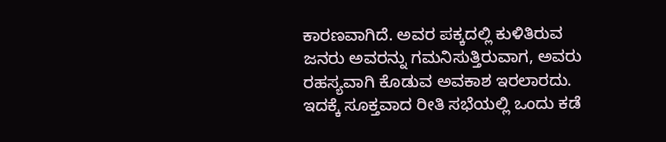ಕಾರಣವಾಗಿದೆ. ಅವರ ಪಕ್ಕದಲ್ಲಿ ಕುಳಿತಿರುವ ಜನರು ಅವರನ್ನು ಗಮನಿಸುತ್ತಿರುವಾಗ, ಅವರು ರಹಸ್ಯವಾಗಿ ಕೊಡುವ ಅವಕಾಶ ಇರಲಾರದು. ಇದಕ್ಕೆ ಸೂಕ್ತವಾದ ರೀತಿ ಸಭೆಯಲ್ಲಿ ಒಂದು ಕಡೆ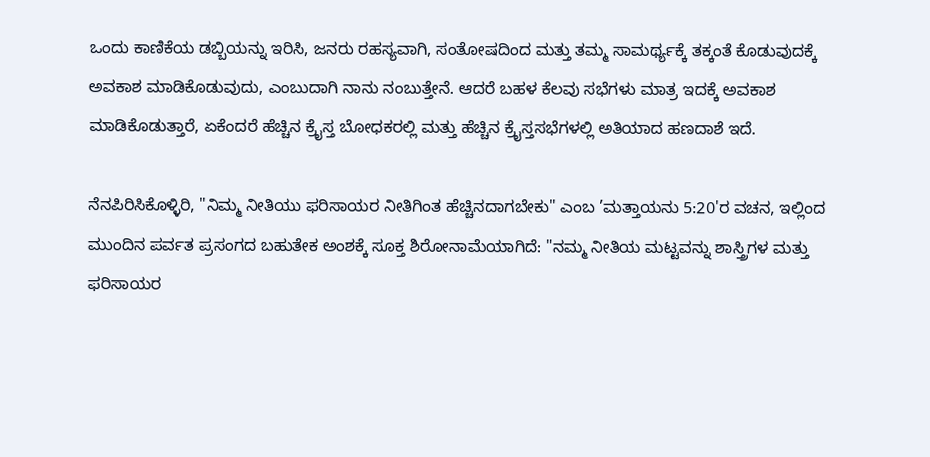ಒಂದು ಕಾಣಿಕೆಯ ಡಬ್ಬಿಯನ್ನು ಇರಿಸಿ, ಜನರು ರಹಸ್ಯವಾಗಿ, ಸಂತೋಷದಿಂದ ಮತ್ತು ತಮ್ಮ ಸಾಮರ್ಥ್ಯಕ್ಕೆ ತಕ್ಕಂತೆ ಕೊಡುವುದಕ್ಕೆ ಅವಕಾಶ ಮಾಡಿಕೊಡುವುದು, ಎಂಬುದಾಗಿ ನಾನು ನಂಬುತ್ತೇನೆ. ಆದರೆ ಬಹಳ ಕೆಲವು ಸಭೆಗಳು ಮಾತ್ರ ಇದಕ್ಕೆ ಅವಕಾಶ ಮಾಡಿಕೊಡುತ್ತಾರೆ, ಏಕೆಂದರೆ ಹೆಚ್ಚಿನ ಕ್ರೈಸ್ತ ಬೋಧಕರಲ್ಲಿ ಮತ್ತು ಹೆಚ್ಚಿನ ಕ್ರೈಸ್ತಸಭೆಗಳಲ್ಲಿ ಅತಿಯಾದ ಹಣದಾಶೆ ಇದೆ.

ನೆನಪಿರಿಸಿಕೊಳ್ಳಿರಿ, "ನಿಮ್ಮ ನೀತಿಯು ಫರಿಸಾಯರ ನೀತಿಗಿಂತ ಹೆಚ್ಚಿನದಾಗಬೇಕು" ಎಂಬ ’ಮತ್ತಾಯನು 5:20'ರ ವಚನ, ಇಲ್ಲಿಂದ ಮುಂದಿನ ಪರ್ವತ ಪ್ರಸಂಗದ ಬಹುತೇಕ ಅಂಶಕ್ಕೆ ಸೂಕ್ತ ಶಿರೋನಾಮೆಯಾಗಿದೆ: "ನಮ್ಮ ನೀತಿಯ ಮಟ್ಟವನ್ನು ಶಾಸ್ತ್ರಿಗಳ ಮತ್ತು ಫರಿಸಾಯರ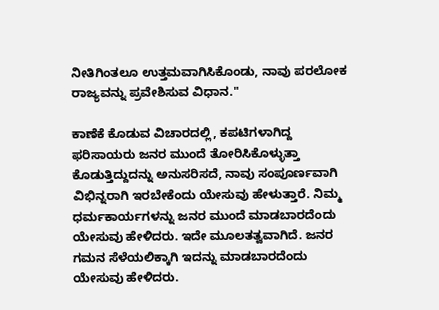ನೀತಿಗಿಂತಲೂ ಉತ್ತಮವಾಗಿಸಿಕೊಂಡು, ನಾವು ಪರಲೋಕ ರಾಜ್ಯವನ್ನು ಪ್ರವೇಶಿಸುವ ವಿಧಾನ."

ಕಾಣೆಕೆ ಕೊಡುವ ವಿಚಾರದಲ್ಲಿ, ಕಪಟಿಗಳಾಗಿದ್ದ ಫರಿಸಾಯರು ಜನರ ಮುಂದೆ ತೋರಿಸಿಕೊಳ್ಳುತ್ತಾ ಕೊಡುತ್ತಿದ್ದುದನ್ನು ಅನುಸರಿಸದೆ, ನಾವು ಸಂಪೂರ್ಣವಾಗಿ ವಿಭಿನ್ನರಾಗಿ ಇರಬೇಕೆಂದು ಯೇಸುವು ಹೇಳುತ್ತಾರೆ. ನಿಮ್ಮ ಧರ್ಮಕಾರ್ಯಗಳನ್ನು ಜನರ ಮುಂದೆ ಮಾಡಬಾರದೆಂದು ಯೇಸುವು ಹೇಳಿದರು. ಇದೇ ಮೂಲತತ್ವವಾಗಿದೆ. ಜನರ ಗಮನ ಸೆಳೆಯಲಿಕ್ಕಾಗಿ ಇದನ್ನು ಮಾಡಬಾರದೆಂದು ಯೇಸುವು ಹೇಳಿದರು.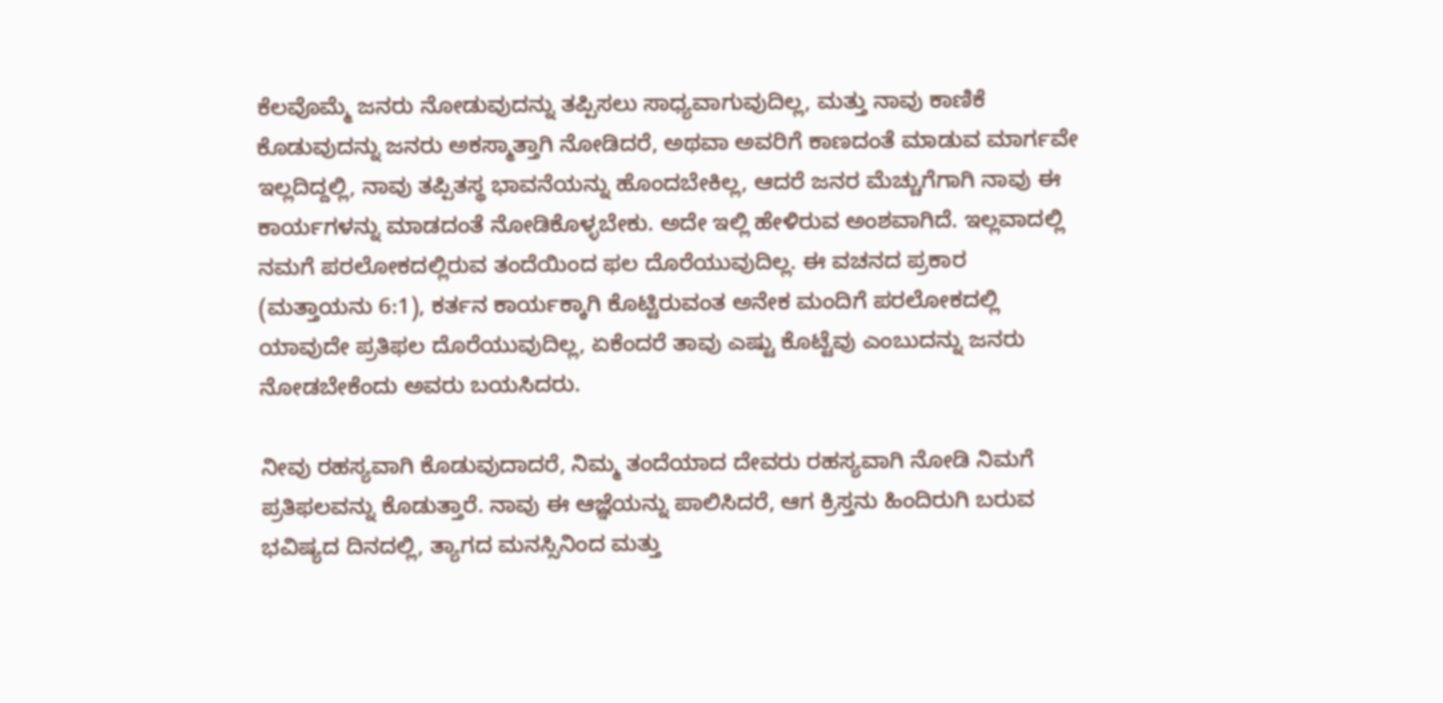ಕೆಲವೊಮ್ಮೆ ಜನರು ನೋಡುವುದನ್ನು ತಪ್ಪಿಸಲು ಸಾಧ್ಯವಾಗುವುದಿಲ್ಲ, ಮತ್ತು ನಾವು ಕಾಣಿಕೆ ಕೊಡುವುದನ್ನು ಜನರು ಅಕಸ್ಮಾತ್ತಾಗಿ ನೋಡಿದರೆ, ಅಥವಾ ಅವರಿಗೆ ಕಾಣದಂತೆ ಮಾಡುವ ಮಾರ್ಗವೇ ಇಲ್ಲದಿದ್ದಲ್ಲಿ, ನಾವು ತಪ್ಪಿತಸ್ಥ ಭಾವನೆಯನ್ನು ಹೊಂದಬೇಕಿಲ್ಲ, ಆದರೆ ಜನರ ಮೆಚ್ಚುಗೆಗಾಗಿ ನಾವು ಈ ಕಾರ್ಯಗಳನ್ನು ಮಾಡದಂತೆ ನೋಡಿಕೊಳ್ಳಬೇಕು. ಅದೇ ಇಲ್ಲಿ ಹೇಳಿರುವ ಅಂಶವಾಗಿದೆ. ಇಲ್ಲವಾದಲ್ಲಿ ನಮಗೆ ಪರಲೋಕದಲ್ಲಿರುವ ತಂದೆಯಿಂದ ಫಲ ದೊರೆಯುವುದಿಲ್ಲ. ಈ ವಚನದ ಪ್ರಕಾರ (ಮತ್ತಾಯನು 6:1), ಕರ್ತನ ಕಾರ್ಯಕ್ಕಾಗಿ ಕೊಟ್ಟಿರುವಂತ ಅನೇಕ ಮಂದಿಗೆ ಪರಲೋಕದಲ್ಲಿ ಯಾವುದೇ ಪ್ರತಿಫಲ ದೊರೆಯುವುದಿಲ್ಲ, ಏಕೆಂದರೆ ತಾವು ಎಷ್ಟು ಕೊಟ್ಟೆವು ಎಂಬುದನ್ನು ಜನರು ನೋಡಬೇಕೆಂದು ಅವರು ಬಯಸಿದರು.

ನೀವು ರಹಸ್ಯವಾಗಿ ಕೊಡುವುದಾದರೆ, ನಿಮ್ಮ ತಂದೆಯಾದ ದೇವರು ರಹಸ್ಯವಾಗಿ ನೋಡಿ ನಿಮಗೆ ಪ್ರತಿಫಲವನ್ನು ಕೊಡುತ್ತಾರೆ. ನಾವು ಈ ಆಜ್ಞೆಯನ್ನು ಪಾಲಿಸಿದರೆ, ಆಗ ಕ್ರಿಸ್ತನು ಹಿಂದಿರುಗಿ ಬರುವ ಭವಿಷ್ಯದ ದಿನದಲ್ಲಿ, ತ್ಯಾಗದ ಮನಸ್ಸಿನಿಂದ ಮತ್ತು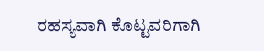ರಹಸ್ಯವಾಗಿ ಕೊಟ್ಟವರಿಗಾಗಿ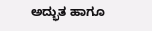ಅದ್ಭುತ ಹಾಗೂ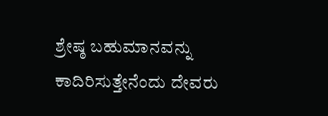ಶ್ರೇಷ್ಠ ಬಹುಮಾನವನ್ನು ಕಾದಿರಿಸುತ್ತೇನೆಂದು ದೇವರು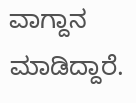ವಾಗ್ದಾನ ಮಾಡಿದ್ದಾರೆ.